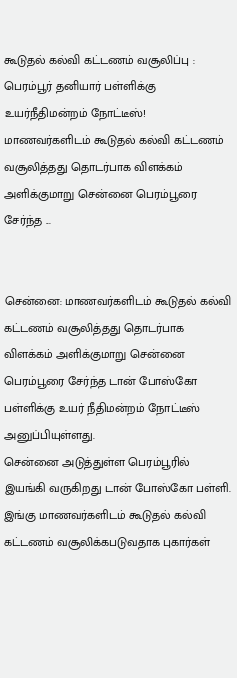கூடுதல் கல்வி கட்டணம் வசூலிப்பு : பெரம்பூர் தனியார் பள்ளிக்கு உயர்நீதிமன்றம் நோட்டீஸ்!
மாணவர்களிடம் கூடுதல் கல்வி கட்டணம் வசூலித்தது தொடர்பாக விளக்கம் அளிக்குமாறு சென்னை பெரம்பூரை சேர்ந்த ...


சென்னை: மாணவர்களிடம் கூடுதல் கல்வி கட்டணம் வசூலித்தது தொடர்பாக விளக்கம் அளிக்குமாறு சென்னை பெரம்பூரை சேர்ந்த டான் போஸ்கோ பள்ளிக்கு உயர் நீதிமன்றம் நோட்டீஸ் அனுப்பியுள்ளது.
சென்னை அடுத்துள்ள பெரம்பூரில் இயங்கி வருகிறது டான் போஸ்கோ பள்ளி. இங்கு மாணவர்களிடம் கூடுதல் கல்வி கட்டணம் வசூலிக்கபடுவதாக புகார்கள்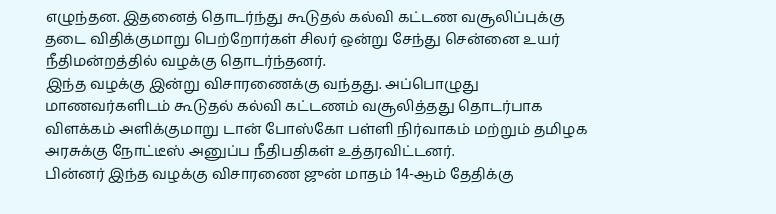எழுந்தன. இதனைத் தொடர்ந்து கூடுதல் கல்வி கட்டண வசூலிப்புக்கு தடை விதிக்குமாறு பெற்றோர்கள் சிலர் ஒன்று சேந்து சென்னை உயர் நீதிமன்றத்தில் வழக்கு தொடர்ந்தனர்.
இந்த வழக்கு இன்று விசாரணைக்கு வந்தது. அப்பொழுது மாணவர்களிடம் கூடுதல் கல்வி கட்டணம் வசூலித்தது தொடர்பாக விளக்கம் அளிக்குமாறு டான் போஸ்கோ பள்ளி நிர்வாகம் மற்றும் தமிழக அரசுக்கு நோட்டீஸ் அனுப்ப நீதிபதிகள் உத்தரவிட்டனர்.
பின்னர் இந்த வழக்கு விசாரணை ஜுன் மாதம் 14-ஆம் தேதிக்கு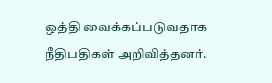ஒத்தி வைக்கப்படுவதாக நீதிபதிகள் அறிவித்தனர்.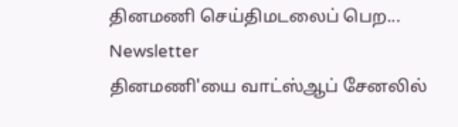தினமணி செய்திமடலைப் பெற... Newsletter
தினமணி'யை வாட்ஸ்ஆப் சேனலில்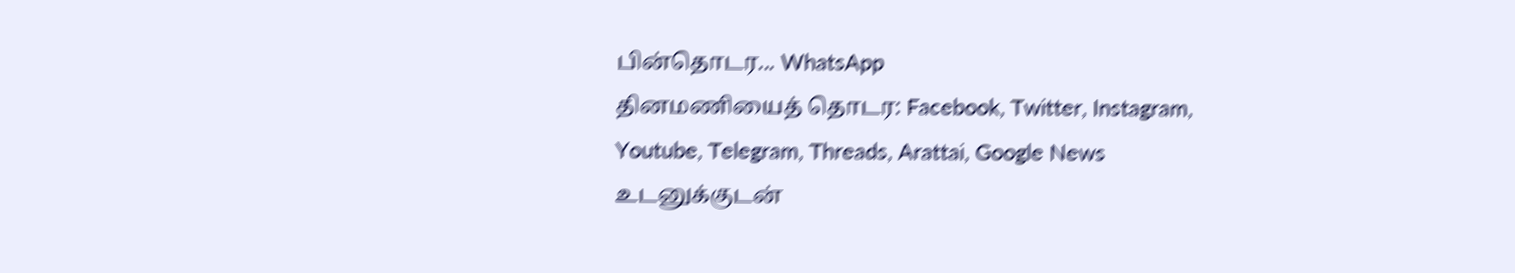பின்தொடர... WhatsApp
தினமணியைத் தொடர: Facebook, Twitter, Instagram, Youtube, Telegram, Threads, Arattai, Google News
உடனுக்குடன்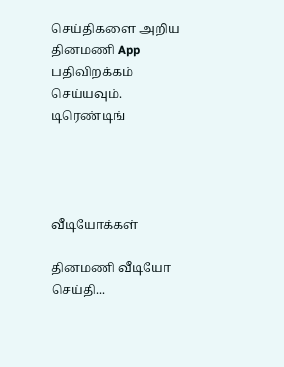செய்திகளை அறிய தினமணி App பதிவிறக்கம் செய்யவும்.
டிரெண்டிங்




வீடியோக்கள்

தினமணி வீடியோ செய்தி...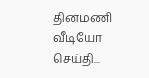தினமணி வீடியோ செய்தி...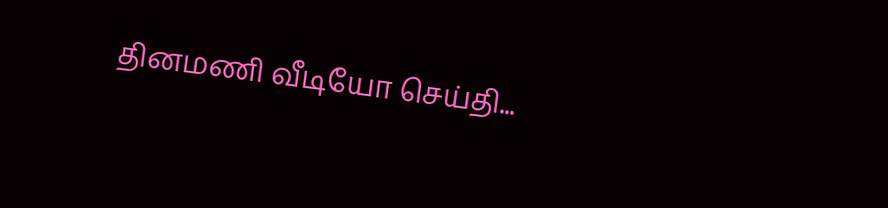தினமணி வீடியோ செய்தி...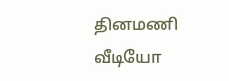தினமணி வீடியோ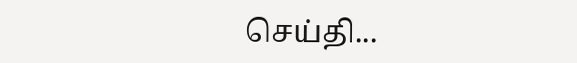செய்தி...